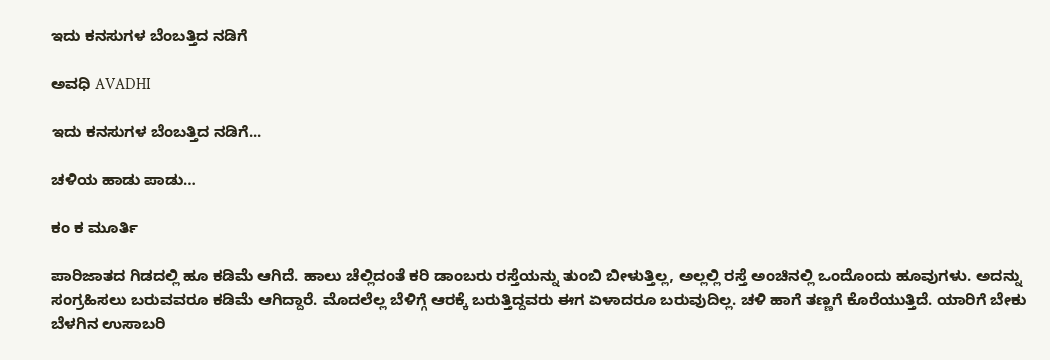ಇದು ಕನಸುಗಳ ಬೆಂಬತ್ತಿದ ನಡಿಗೆ‍

ಅವಧಿ AVADHI

ಇದು ಕನಸುಗಳ ಬೆಂಬತ್ತಿದ ನಡಿಗೆ...

ಚಳಿಯ ಹಾಡು ಪಾಡು…

ಕಂ ಕ ಮೂರ್ತಿ

ಪಾರಿಜಾತದ ಗಿಡದಲ್ಲಿ ಹೂ ಕಡಿಮೆ ಆಗಿದೆ. ಹಾಲು ಚೆಲ್ಲಿದಂತೆ ಕರಿ ಡಾಂಬರು ರಸ್ತೆಯನ್ನು ತುಂಬಿ ಬೀಳುತ್ತಿಲ್ಲ, ಅಲ್ಲಲ್ಲಿ ರಸ್ತೆ ಅಂಚಿನಲ್ಲಿ ಒಂದೊಂದು ಹೂವುಗಳು. ಅದನ್ನು ಸಂಗ್ರಹಿಸಲು ಬರುವವರೂ ಕಡಿಮೆ ಆಗಿದ್ದಾರೆ. ಮೊದಲೆಲ್ಲ ಬೆಳಿಗ್ಗೆ ಆರಕ್ಕೆ ಬರುತ್ತಿದ್ದವರು‌ ಈಗ ಏಳಾದರೂ ಬರುವುದಿಲ್ಲ. ಚಳಿ ಹಾಗೆ ತಣ್ಣಗೆ ಕೊರೆಯುತ್ತಿದೆ. ಯಾರಿಗೆ ಬೇಕು ಬೆಳಗಿನ‌ ಉಸಾಬರಿ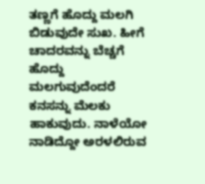ತಣ್ಣಗೆ ಹೊದ್ದು ಮಲಗಿ ಬಿಡುವುದೇ ಸುಖ. ಹೀಗೆ ಚಾದರವನ್ನು ಬೆಚ್ಚಗೆ ಹೊದ್ದು ಮಲಗುವುದೆಂದರೆ‌ ಕನಸನ್ನು‌ ಮೆಲಕು ಹಾಕುವುದು. ನಾಳೆಯೋ ನಾಡಿದ್ದೋ ಅರಳಲಿರುವ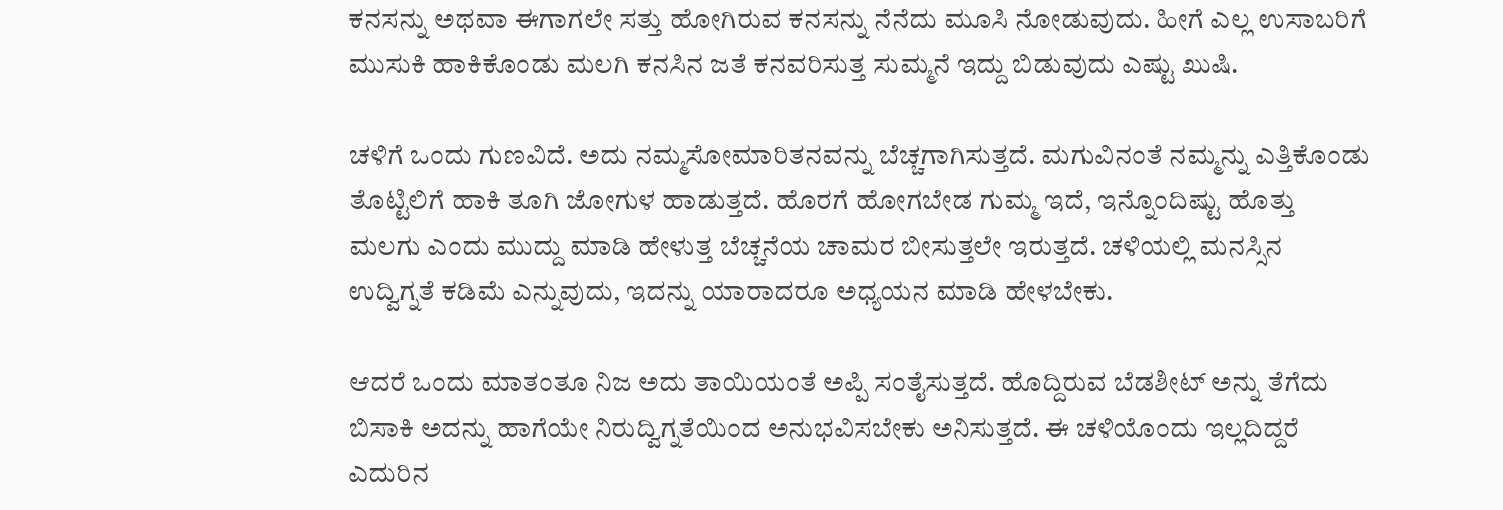ಕನಸನ್ನು ಅಥವಾ ಈಗಾಗಲೇ ಸತ್ತು ಹೋಗಿರುವ ಕನಸನ್ನು ನೆನೆದು‌ ಮೂಸಿ ನೋಡುವುದು. ಹೀಗೆ ಎಲ್ಲ ಉಸಾಬರಿಗೆ ಮುಸುಕಿ ಹಾಕಿಕೊಂಡು‌ ಮಲಗಿ‌ ಕನಸಿನ ಜತೆ ಕನವರಿಸುತ್ತ ಸುಮ್ಮನೆ ಇದ್ದು ಬಿಡುವುದು ಎಷ್ಟು ಖುಷಿ.

ಚಳಿಗೆ ಒಂದು ಗುಣವಿದೆ. ಅದು ನಮ್ಮ‌ಸೋಮಾರಿತನವನ್ನು ಬೆಚ್ಚಗಾಗಿಸುತ್ತದೆ. ಮಗುವಿನಂತೆ ನಮ್ಮನ್ನು ಎತ್ತಿಕೊಂಡು ತೊಟ್ಟಿಲಿಗೆ ಹಾಕಿ ತೂಗಿ ಜೋಗುಳ ಹಾಡುತ್ತದೆ. ಹೊರಗೆ ಹೋಗಬೇಡ ಗುಮ್ಮ ಇದೆ, ಇನ್ನೊಂದಿಷ್ಟು ಹೊತ್ತು ಮಲಗು ಎಂದು ಮುದ್ದು ಮಾಡಿ ಹೇಳುತ್ತ ಬೆಚ್ಚನೆಯ ಚಾಮರ ಬೀಸುತ್ತಲೇ ಇರುತ್ತದೆ. ಚಳಿಯಲ್ಲಿ ಮನಸ್ಸಿನ ಉದ್ವಿಗ್ನತೆ ಕಡಿಮೆ ಎನ್ನುವುದು, ಇದನ್ನು ಯಾರಾದರೂ ಅಧ್ಯಯನ‌ ಮಾಡಿ ಹೇಳಬೇಕು.

ಆದರೆ ಒಂದು‌ ಮಾತಂತೂ ನಿಜ ಅದು ತಾಯಿಯಂತೆ ಅಪ್ಪಿ ಸಂತೈಸುತ್ತದೆ. ಹೊದ್ದಿರುವ ಬೆಡಶೀಟ್ ಅನ್ನು ತೆಗೆದು ಬಿಸಾಕಿ ಅದನ್ನು ಹಾಗೆಯೇ‌ ನಿರುದ್ವಿಗ್ನತೆಯಿಂದ ಅನುಭವಿಸಬೇಕು ಅನಿಸುತ್ತದೆ. ಈ ಚಳಿಯೊಂದು ಇಲ್ಲದಿದ್ದರೆ ಎದುರಿನ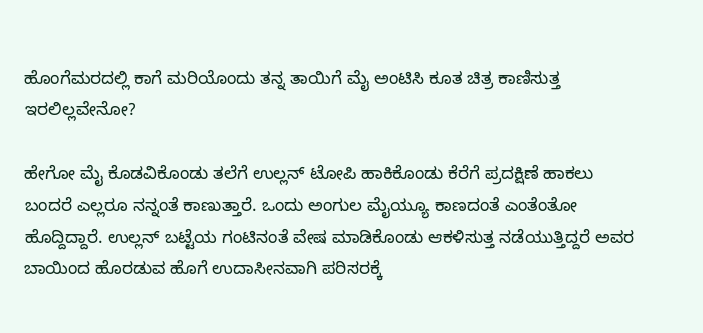ಹೊಂಗೆ‌ಮರದಲ್ಲಿ ಕಾಗೆ ಮರಿಯೊಂದು ತನ್ನ ತಾಯಿಗೆ ಮೈ ಅಂಟಿಸಿ ಕೂತ ಚಿತ್ರ ಕಾಣಿಸುತ್ತ ಇರಲಿಲ್ಲವೇನೋ?

ಹೇಗೋ ಮೈ ಕೊಡವಿಕೊಂಡು ತಲೆಗೆ ಉಲ್ಲನ್ ಟೋಪಿ ಹಾಕಿಕೊಂಡು ಕೆರೆಗೆ ಪ್ರದಕ್ಷಿಣೆ ಹಾಕಲು ಬಂದರೆ ಎಲ್ಲರೂ ನನ್ನಂತೆ ಕಾಣುತ್ತಾರೆ. ಒಂದು ಅಂಗುಲ ಮೈಯ್ಯೂ ಕಾಣದಂತೆ ಎಂತೆಂತೋ ಹೊದ್ದಿದ್ದಾರೆ. ಉಲ್ಲನ್ ಬಟ್ಟೆಯ ಗಂಟಿನಂತೆ ವೇಷ ಮಾಡಿಕೊಂಡು ಆಕಳಿಸುತ್ತ ನಡೆಯುತ್ತಿದ್ದರೆ ಅವರ ಬಾಯಿಂದ ಹೊರಡುವ ಹೊಗೆ ಉದಾಸೀನವಾಗಿ ಪರಿಸರಕ್ಕೆ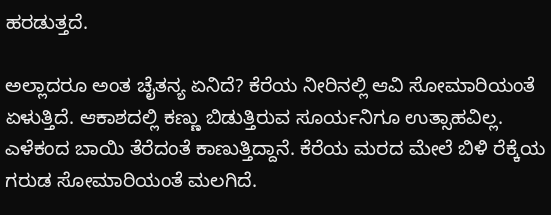ಹರಡುತ್ತದೆ.

ಅಲ್ಲಾದರೂ ಅಂತ ಚೈತನ್ಯ ಏನಿದೆ? ಕೆರೆಯ ನೀರಿನಲ್ಲಿ ಆವಿ ಸೋಮಾರಿಯಂತೆ ಏಳುತ್ತಿದೆ. ಆಕಾಶದಲ್ಲಿ ‌ಕಣ್ಣು ಬಿಡುತ್ತಿರುವ ಸೂರ್ಯನಿಗೂ ಉತ್ಸಾಹವಿಲ್ಲ. ಎಳೆಕಂದ ಬಾಯಿ ತೆರೆದಂತೆ ಕಾಣುತ್ತಿದ್ದಾನೆ. ಕೆರೆಯ ಮರದ ಮೇಲೆ ಬಿಳಿ ರೆಕ್ಕೆಯ ಗರುಡ ಸೋಮಾರಿಯಂತೆ ಮಲಗಿದೆ.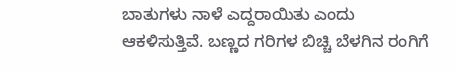ಬಾತುಗಳು ನಾಳೆ ಎದ್ದರಾಯಿತು ಎಂದು ಆಕಳಿಸುತ್ತಿವೆ. ಬಣ್ಣದ ಗರಿಗಳ ಬಿಚ್ಚಿ ಬೆಳಗಿನ ರಂಗಿಗೆ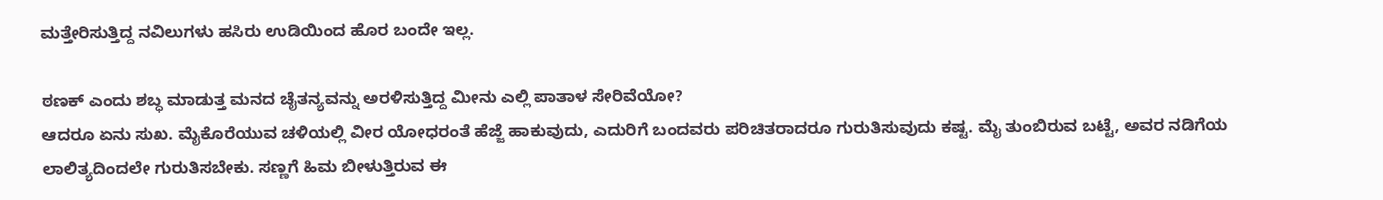ಮತ್ತೇರಿಸುತ್ತಿದ್ದ ನವಿಲುಗಳು ಹಸಿರು ಉಡಿಯಿಂದ ಹೊರ ಬಂದೇ ಇಲ್ಲ.

ಠಣಕ್ ಎಂದು ಶಬ್ಧ ಮಾಡುತ್ತ ಮನದ ಚೈತನ್ಯವನ್ನು ಅರಳಿಸುತ್ತಿದ್ದ‌ ಮೀನು ಎಲ್ಲಿ ಪಾತಾಳ ಸೇರಿವೆಯೋ?
ಆದರೂ ಏನು ಸುಖ. ಮೈ‌ಕೊರೆಯುವ ಚಳಿಯಲ್ಲಿ ವೀರ ಯೋಧರಂತೆ ಹೆಜ್ಜೆ ಹಾಕುವುದು, ಎದುರಿಗೆ ಬಂದವರು ಪರಿಚಿತರಾದರೂ ಗುರುತಿಸುವುದು ಕಷ್ಟ. ಮೈ ತುಂಬಿರುವ ಬಟ್ಟೆ, ಅವರ ನಡಿಗೆಯ ಲಾಲಿತ್ಯದಿಂದಲೇ ಗುರುತಿಸಬೇಕು. ಸಣ್ಣಗೆ ಹಿಮ ಬೀಳುತ್ತಿರುವ ಈ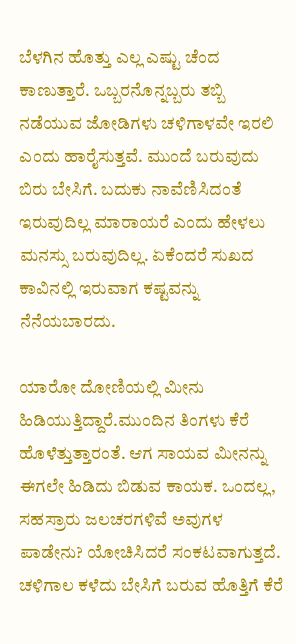ಬೆಳಗಿನ ಹೊತ್ತು ಎಲ್ಲ ಎಷ್ಟು ಚೆಂದ ಕಾಣುತ್ತಾರೆ. ಒಬ್ಬರನೊನ್ನಬ್ಬರು ತಬ್ಬಿ ನಡೆಯುವ ಜೋಡಿಗಳು ಚಳಿಗಾಳವೇ ಇರಲಿ ಎಂದು ಹಾರೈಸುತ್ತವೆ. ಮುಂದೆ ಬರುವುದು ಬಿರು ಬೇಸಿಗೆ. ಬದುಕು ನಾವೆಣಿಸಿದಂತೆ ಇರುವುದಿಲ್ಲ ಮಾರಾಯರೆ ಎಂದು ಹೇಳಲು ಮನಸ್ಸು ಬರುವುದಿಲ್ಲ. ಏಕೆಂದರೆ ಸುಖದ‌ ಕಾವಿನಲ್ಲಿ ಇರುವಾಗ ಕಷ್ಟವನ್ನು ನೆನೆಯಬಾರದು.

ಯಾರೋ ದೋಣಿಯಲ್ಲಿ ಮೀನು‌ ಹಿಡಿಯುತ್ತಿದ್ದಾರೆ.ಮುಂದಿನ ತಿಂಗಳು ಕೆರೆ ಹೊಳೆತ್ತುತ್ತಾರಂತೆ. ಆಗ ಸಾಯವ ಮೀನನ್ನು ಈಗಲೇ‌ ಹಿಡಿದು ಬಿಡುವ ಕಾಯಕ. ಒಂದಲ್ಲ, ಸಹಸ್ರಾರು ಜಲಚರಗಳಿವೆ ಅವುಗಳ ಪಾಡೇನು? ಯೋಚಿಸಿದರೆ ಸಂಕಟವಾಗುತ್ತದೆ. ಚಳಿಗಾಲ ಕಳೆದು ಬೇಸಿಗೆ ಬರುವ ಹೊತ್ತಿಗೆ ಕೆರೆ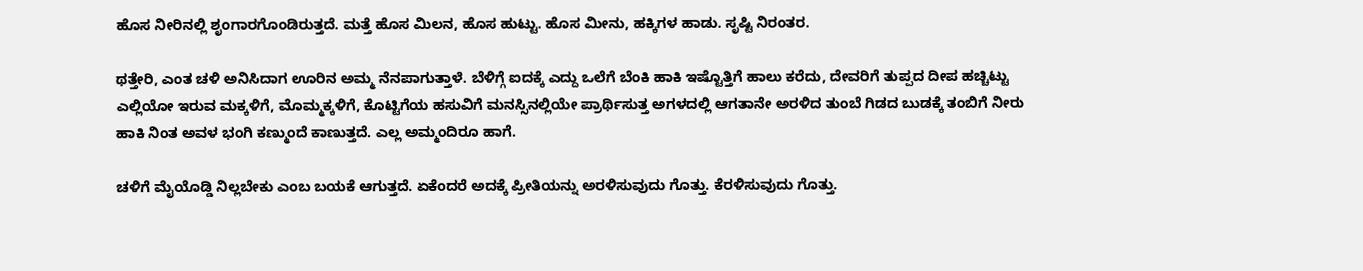ಹೊಸ ನೀರಿನಲ್ಲಿ ಶೃಂಗಾರಗೊಂಡಿರುತ್ತದೆ. ಮತ್ತೆ ಹೊಸ ಮಿಲನ, ಹೊಸ ಹುಟ್ಟು. ಹೊಸ‌ ಮೀನು, ಹಕ್ಕಿಗಳ ಹಾಡು. ಸೃಷ್ಟಿ ನಿರಂತರ.

ಥತ್ತೇರಿ, ಎಂತ ಚಳಿ ಅನಿಸಿದಾಗ ಊರಿನ ಅಮ್ಮ ನೆನಪಾಗುತ್ತಾಳೆ. ಬೆಳಿಗ್ಗೆ ಐದಕ್ಕೆ ಎದ್ದು ಒಲೆಗೆ ಬೆಂಕಿ ಹಾಕಿ ಇಷ್ಟೊತ್ತಿಗೆ ಹಾಲು ಕರೆದು, ದೇವರಿಗೆ ತುಪ್ಪದ ದೀಪ ಹಚ್ಚಿಟ್ಟು ಎಲ್ಲಿಯೋ ಇರುವ ಮಕ್ಕಳಿಗೆ, ಮೊಮ್ಮಕ್ಕಳಿಗೆ, ಕೊಟ್ಟಿಗೆಯ ಹಸುವಿಗೆ ಮನಸ್ಸಿನಲ್ಲಿಯೇ ಪ್ರಾರ್ಥಿಸುತ್ತ ಅಗಳದಲ್ಲಿ ಆಗತಾನೇ ಅರಳಿದ ತುಂಬೆ ಗಿಡದ ಬುಡಕ್ಕೆ ತಂಬಿಗೆ ನೀರು ಹಾಕಿ ನಿಂತ ಅವಳ ಭಂಗಿ ಕಣ್ಮುಂದೆ ಕಾಣುತ್ತದೆ. ಎಲ್ಲ ಅಮ್ಮಂದಿರೂ ಹಾಗೆ.

ಚಳಿಗೆ ಮೈಯೊಡ್ಡಿ ನಿಲ್ಲಬೇಕು ಎಂಬ ಬಯಕೆ ಆಗುತ್ತದೆ. ಏಕೆಂದರೆ ಅದಕ್ಕೆ ಪ್ರೀತಿಯನ್ನು ಅರಳಿಸುವುದು ಗೊತ್ತು. ಕೆರಳಿಸುವುದು ಗೊತ್ತು.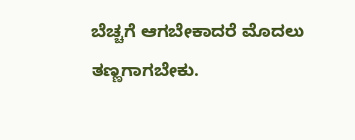ಬೆಚ್ಚಗೆ ಆಗಬೇಕಾದರೆ ಮೊದಲು ತಣ್ಣಗಾಗಬೇಕು.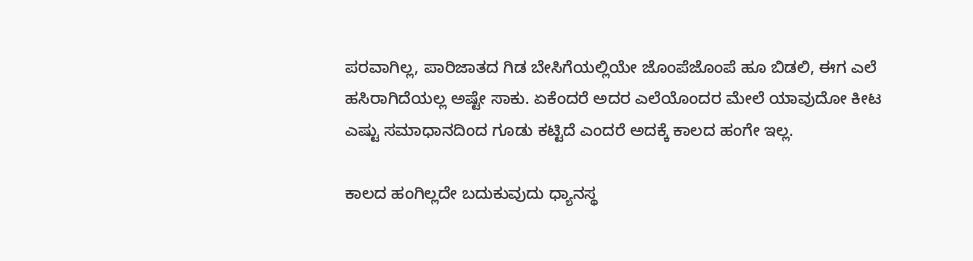ಪರವಾಗಿಲ್ಲ, ಪಾರಿಜಾತದ ಗಿಡ ಬೇಸಿಗೆಯಲ್ಲಿಯೇ ಜೊಂಪೆಜೊಂಪೆ ಹೂ ಬಿಡಲಿ, ಈಗ ಎಲೆ ಹಸಿರಾಗಿದೆಯಲ್ಲ ಅಷ್ಟೇ ಸಾಕು. ಏಕೆಂದರೆ ಅದರ ಎಲೆಯೊಂದರ ಮೇಲೆ ಯಾವುದೋ ಕೀಟ ಎಷ್ಟು ಸಮಾಧಾನದಿಂದ ಗೂಡು ಕಟ್ಟಿದೆ ಎಂದರೆ ಅದಕ್ಕೆ ಕಾಲದ ಹಂಗೇ ಇಲ್ಲ.

ಕಾಲದ ಹಂಗಿಲ್ಲದೇ ಬದುಕುವುದು ಧ್ಯಾನಸ್ಥ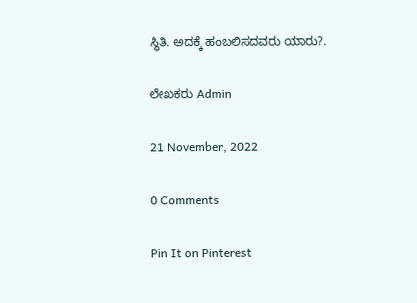ಸ್ಥಿತಿ. ಅದಕ್ಕೆ ಹಂಬಲಿಸದವರು ಯಾರು?.

ಲೇಖಕರು Admin

21 November, 2022

0 Comments

Pin It on Pinterest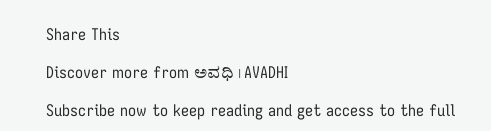Share This

Discover more from ಅವಧಿ । AVADHI

Subscribe now to keep reading and get access to the full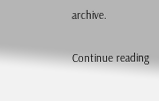archive.

Continue reading